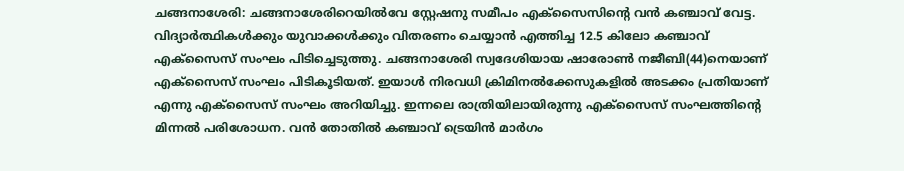ചങ്ങനാശേരി: ചങ്ങനാശേരിറെയിൽവേ സ്റ്റേഷനു സമീപം എക്സൈസിൻ്റെ വൻ കഞ്ചാവ് വേട്ട. വിദ്യാർത്ഥികൾക്കും യുവാക്കൾക്കും വിതരണം ചെയ്യാൻ എത്തിച്ച 12.5 കിലോ കഞ്ചാവ് എക്സൈസ് സംഘം പിടിച്ചെടുത്തു. ചങ്ങനാശേരി സ്വദേശിയായ ഷാരോൺ നജീബി(44)നെയാണ് എക്സൈസ് സംഘം പിടികൂടിയത്. ഇയാൾ നിരവധി ക്രിമിനൽക്കേസുകളിൽ അടക്കം പ്രതിയാണ് എന്നു എക്സൈസ് സംഘം അറിയിച്ചു. ഇന്നലെ രാത്രിയിലായിരുന്നു എക്സൈസ് സംഘത്തിൻ്റെ മിന്നൽ പരിശോധന. വൻ തോതിൽ കഞ്ചാവ് ട്രെയിൻ മാർഗം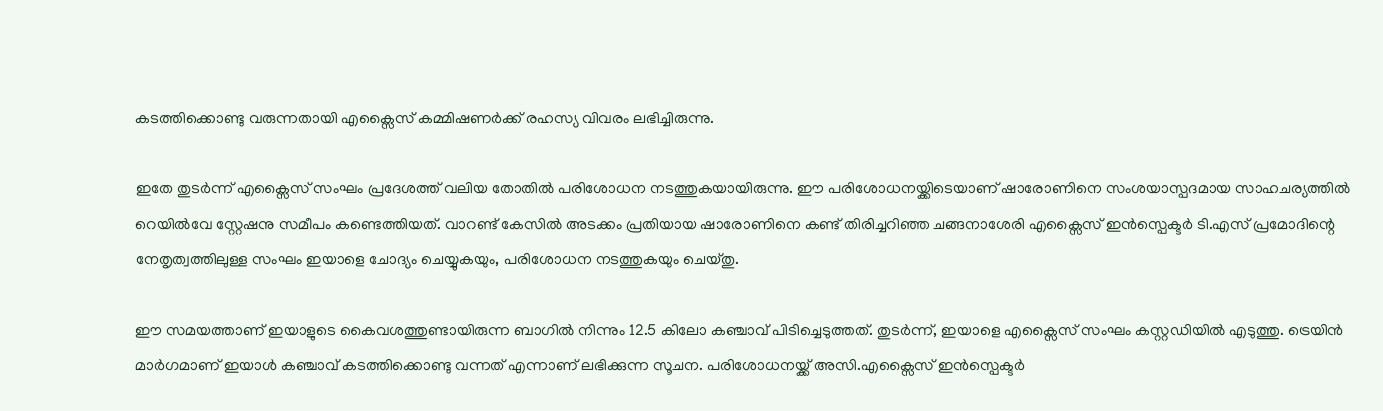കടത്തിക്കൊണ്ടു വരുന്നതായി എക്സൈസ് കമ്മിഷണർക്ക് രഹസ്യ വിവരം ലഭിച്ചിരുന്നു.

ഇതേ തുടർന്ന് എക്സൈസ് സംഘം പ്രദേശത്ത് വലിയ തോതിൽ പരിശോധന നടത്തുകയായിരുന്നു. ഈ പരിശോധനയ്ക്കിടെയാണ് ഷാരോണിനെ സംശയാസ്പദമായ സാഹചര്യത്തിൽ റെയിൽവേ സ്റ്റേഷനു സമീപം കണ്ടെത്തിയത്. വാറണ്ട് കേസിൽ അടക്കം പ്രതിയായ ഷാരോണിനെ കണ്ട് തിരിച്ചറിഞ്ഞ ചങ്ങനാശേരി എക്സൈസ് ഇൻസ്പെക്ടർ ടി.എസ് പ്രമോദിന്റെ നേതൃത്വത്തിലുള്ള സംഘം ഇയാളെ ചോദ്യം ചെയ്യുകയും, പരിശോധന നടത്തുകയും ചെയ്തു.

ഈ സമയത്താണ് ഇയാളുടെ കൈവശത്തുണ്ടായിരുന്ന ബാഗിൽ നിന്നും 12.5 കിലോ കഞ്ചാവ് പിടിച്ചെടുത്തത്. തുടർന്ന്, ഇയാളെ എക്സൈസ് സംഘം കസ്റ്റഡിയിൽ എടുത്തു. ട്രെയിൻ മാർഗമാണ് ഇയാൾ കഞ്ചാവ് കടത്തിക്കൊണ്ടു വന്നത് എന്നാണ് ലഭിക്കുന്ന സൂചന. പരിശോധനയ്ക്ക് അസി.എക്സൈസ് ഇൻസ്പെക്ടർ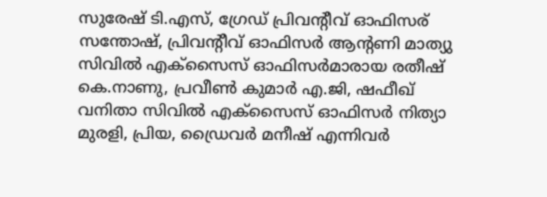സുരേഷ് ടി.എസ്, ഗ്രേഡ് പ്രിവന്റീവ് ഓഫിസര് സന്തോഷ്, പ്രിവന്റീവ് ഓഫിസർ ആന്റണി മാത്യു സിവിൽ എക്സൈസ് ഓഫിസർമാരായ രതീഷ് കെ.നാണു, പ്രവീൺ കുമാർ എ.ജി, ഷഫീഖ് വനിതാ സിവിൽ എക്സൈസ് ഓഫിസർ നിത്യാ മുരളി, പ്രിയ, ഡ്രൈവർ മനീഷ് എന്നിവർ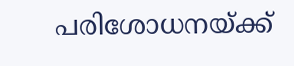പരിശോധനയ്ക്ക്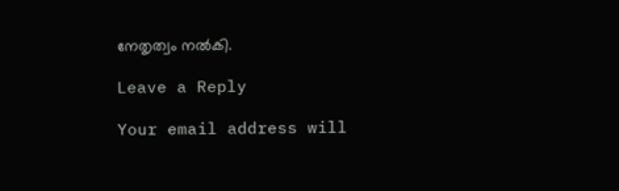നേതൃത്വം നൽകി.

Leave a Reply

Your email address will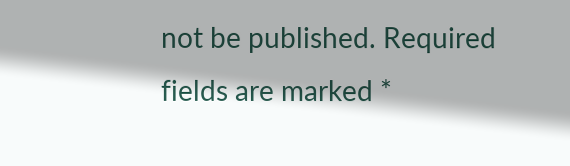not be published. Required fields are marked *